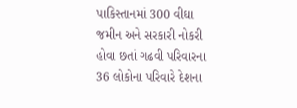પાકિસ્તાનમાં 300 વીઘા જમીન અને સરકારી નોકરી હોવા છતાં ગઢવી પરિવારના 36 લોકોના પરિવારે દેશના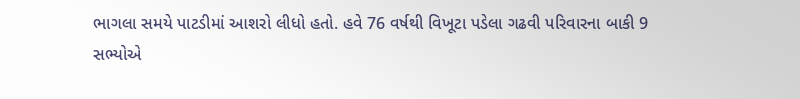ભાગલા સમયે પાટડીમાં આશરો લીધો હતો. હવે 76 વર્ષથી વિખૂટા પડેલા ગઢવી પરિવારના બાકી 9 સભ્યોએ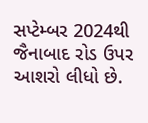સપ્ટેમ્બર 2024થી જૈનાબાદ રોડ ઉપર આશરો લીધો છે.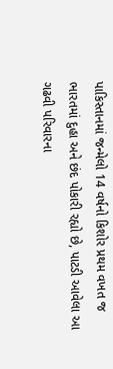પાકિસ્તાનમાં જન્મેલો 14 વર્ષનો કિશોર પ્રથમ વખત જ ભારતમાં દુહા અને છંદ પોકારી રહ્યો છે, પાટડી આવેલા આ ગઢવી પરિવારના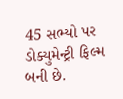45 સભ્યો પર ડોક્યુમેન્ટ્રી ફિલ્મ બની છે.